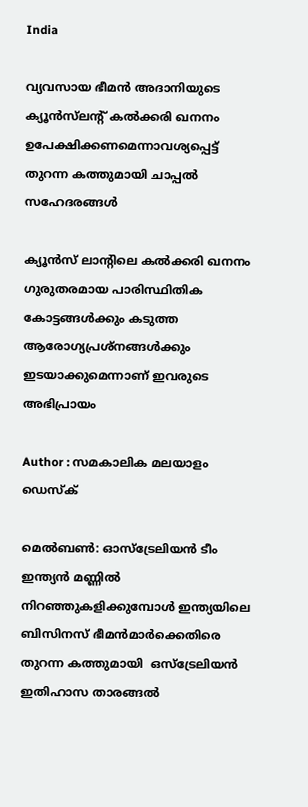India

വ്യവസായ ഭീമന്‍ അദാനിയുടെ ക്യൂന്‍സ്‌ലന്റ് കല്‍ക്കരി ഖനനം ഉപേക്ഷിക്കണമെന്നാവശ്യപ്പെട്ട് തുറന്ന കത്തുമായി ചാപ്പല്‍ സഹേദരങ്ങള്‍

ക്യൂന്‍സ് ലാന്റിലെ കല്‍ക്കരി ഖനനം ഗുരുതരമായ പാരിസ്ഥിതിക കോട്ടങ്ങള്‍ക്കും കടുത്ത ആരോഗ്യപ്രശ്‌നങ്ങള്‍ക്കും ഇടയാക്കുമെന്നാണ് ഇവരുടെ അഭിപ്രായം

Author : സമകാലിക മലയാളം ഡെസ്ക്

മെല്‍ബണ്‍: ഓസ്‌ട്രേലിയന്‍ ടീം ഇന്ത്യന്‍ മണ്ണില്‍ നിറഞ്ഞുകളിക്കുമ്പോള്‍ ഇന്ത്യയിലെ ബിസിനസ് ഭീമന്‍മാര്‍ക്കെതിരെ തുറന്ന കത്തുമായി  ഒസ്‌ട്രേലിയന്‍ ഇതിഹാസ താരങ്ങല്‍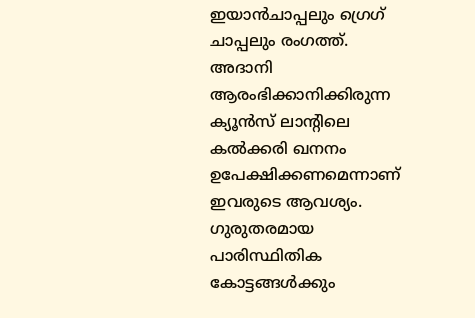ഇയാന്‍ചാപ്പലും ഗ്രെഗ് ചാപ്പലും രംഗത്ത്. അദാനി ആരംഭിക്കാനിക്കിരുന്ന ക്യൂന്‍സ് ലാന്റിലെ കല്‍ക്കരി ഖനനം ഉപേക്ഷിക്കണമെന്നാണ് ഇവരുടെ ആവശ്യം. ഗുരുതരമായ പാരിസ്ഥിതിക കോട്ടങ്ങള്‍ക്കും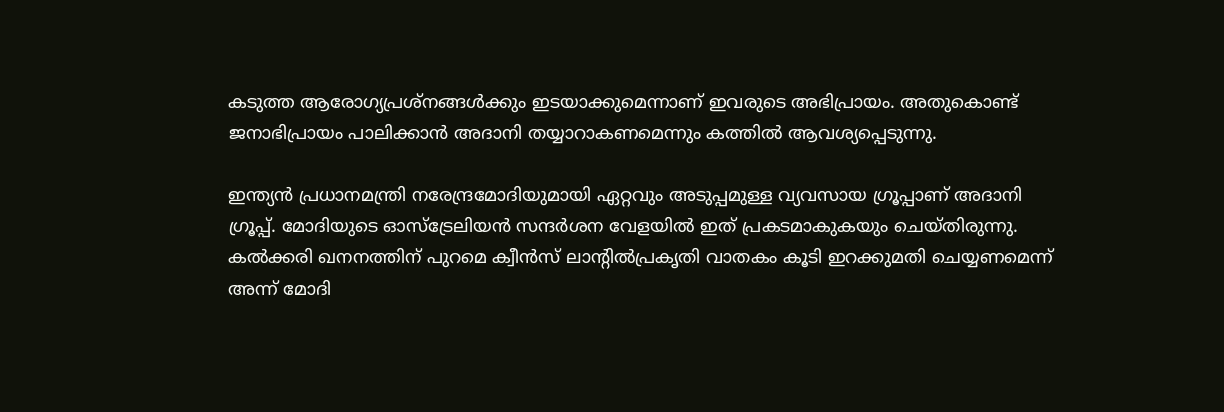കടുത്ത ആരോഗ്യപ്രശ്‌നങ്ങള്‍ക്കും ഇടയാക്കുമെന്നാണ് ഇവരുടെ അഭിപ്രായം. അതുകൊണ്ട് ജനാഭിപ്രായം പാലിക്കാന്‍ അദാനി തയ്യാറാകണമെന്നും കത്തില്‍ ആവശ്യപ്പെടുന്നു.

ഇന്ത്യന്‍ പ്രധാനമന്ത്രി നരേന്ദ്രമോദിയുമായി ഏറ്റവും അടുപ്പമുള്ള വ്യവസായ ഗ്രൂപ്പാണ് അദാനി ഗ്രൂപ്പ്. മോദിയുടെ ഓസ്‌ട്രേലിയന്‍ സന്ദര്‍ശന വേളയില്‍ ഇത് പ്രകടമാകുകയും ചെയ്തിരുന്നു. കല്‍ക്കരി ഖനനത്തിന് പുറമെ ക്വീന്‍സ് ലാന്റില്‍പ്രകൃതി വാതകം കൂടി ഇറക്കുമതി ചെയ്യണമെന്ന് അന്ന് മോദി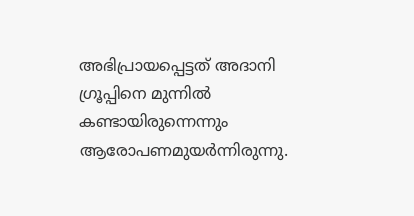അഭിപ്രായപ്പെട്ടത് അദാനി ഗ്രൂപ്പിനെ മുന്നില്‍ കണ്ടായിരുന്നെന്നും ആരോപണമുയര്‍ന്നിരുന്നു.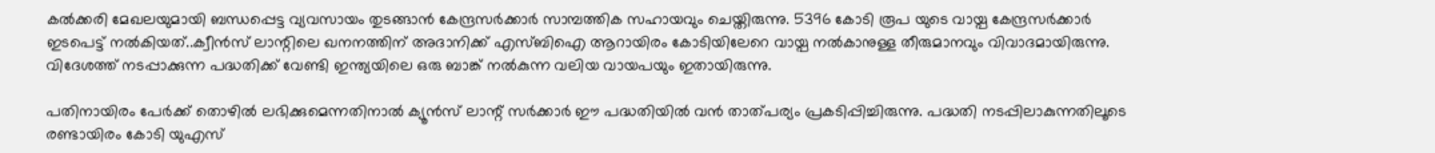കല്‍ക്കരി മേഖലയുമായി ബന്ധപ്പെട്ട വ്യവസായം തുടങ്ങാന്‍ കേന്ദ്രസര്‍ക്കാര്‍ സാമ്പത്തിക സഹായവും ചെയ്തിരുന്നു. 5396 കോടി രൂപ യുടെ വായ്പ കേന്ദ്രസര്‍ക്കാര്‍ ഇടപെട്ട് നല്‍കിയത്..ക്വീന്‍സ് ലാന്റിലെ ഖനനത്തിന് അദാനിക്ക് എസ്ബിഐ ആറായിരം കോടിയിലേറെ വായ്പ നല്‍കാനുള്ള തീരുമാനവും വിവാദമായിരുന്നു. വിദേശത്ത് നടപ്പാക്കുന്ന പദ്ധതിക്ക് വേണ്ടി ഇന്ത്യയിലെ ഒരു ബാങ്ക് നല്‍കുന്ന വലിയ വായപയും ഇതായിരുന്നു.

പതിനായിരം പേര്‍ക്ക് തൊഴില്‍ ലഭിക്കുമെന്നതിനാല്‍ ക്യൂന്‍സ് ലാന്റ് സര്‍ക്കാര്‍ ഈ പദ്ധതിയില്‍ വന്‍ താത്പര്യം പ്രകടിപ്പിച്ചിരുന്നു. പദ്ധതി നടപ്പിലാകുന്നതിലൂടെ രണ്ടായിരം കോടി യുഎസ്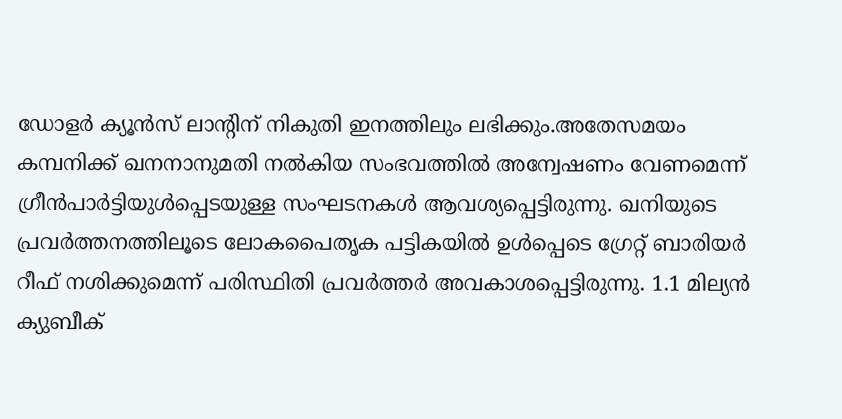ഡോളര്‍ ക്യൂന്‍സ് ലാന്റിന് നികുതി ഇനത്തിലും ലഭിക്കും.അതേസമയം കമ്പനിക്ക് ഖനനാനുമതി നല്‍കിയ സംഭവത്തില്‍ അന്വേഷണം വേണമെന്ന് ഗ്രീന്‍പാര്‍ട്ടിയുള്‍പ്പെടയുള്ള സംഘടനകള്‍ ആവശ്യപ്പെട്ടിരുന്നു. ഖനിയുടെ പ്രവര്‍ത്തനത്തിലൂടെ ലോകപൈതൃക പട്ടികയില്‍ ഉള്‍പ്പെടെ ഗ്രേറ്റ് ബാരിയര്‍ റീഫ് നശിക്കുമെന്ന് പരിസ്ഥിതി പ്രവര്‍ത്തര്‍ അവകാശപ്പെട്ടിരുന്നു. 1.1 മില്യന്‍ ക്യുബീക്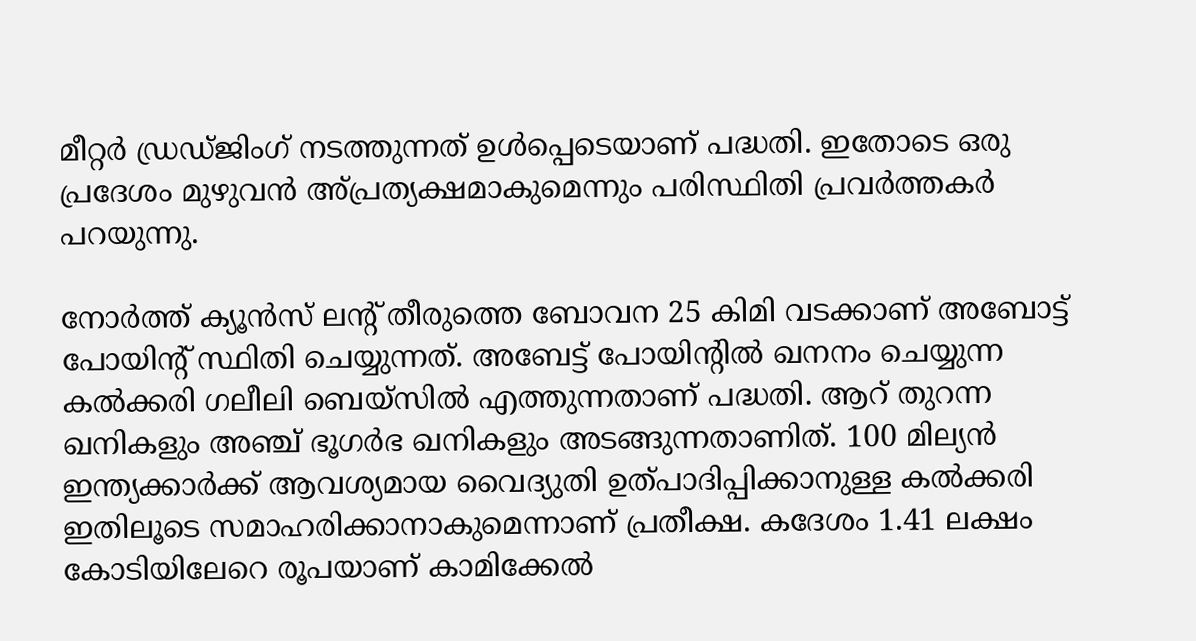മീറ്റര്‍ ഡ്രഡ്ജിംഗ് നടത്തുന്നത് ഉള്‍പ്പെടെയാണ് പദ്ധതി. ഇതോടെ ഒരു പ്രദേശം മുഴുവന്‍ അ്പ്രത്യക്ഷമാകുമെന്നും പരിസ്ഥിതി പ്രവര്‍ത്തകര്‍ പറയുന്നു.

നോര്‍ത്ത് ക്യൂന്‍സ് ലന്റ് തീരുത്തെ ബോവന 25 കിമി വടക്കാണ് അബോട്ട് പോയിന്റ് സ്ഥിതി ചെയ്യുന്നത്. അബേട്ട് പോയിന്റില്‍ ഖനനം ചെയ്യുന്ന കല്‍ക്കരി ഗലീലി ബെയ്‌സില്‍ എത്തുന്നതാണ് പദ്ധതി. ആറ് തുറന്ന ഖനികളും അഞ്ച് ഭൂഗര്‍ഭ ഖനികളും അടങ്ങുന്നതാണിത്. 100 മില്യന്‍ ഇന്ത്യക്കാര്‍ക്ക് ആവശ്യമായ വൈദ്യുതി ഉത്പാദിപ്പിക്കാനുള്ള കല്‍ക്കരി ഇതിലൂടെ സമാഹരിക്കാനാകുമെന്നാണ് പ്രതീക്ഷ. കദേശം 1.41 ലക്ഷം കോടിയിലേറെ രൂപയാണ് കാമിക്കേല്‍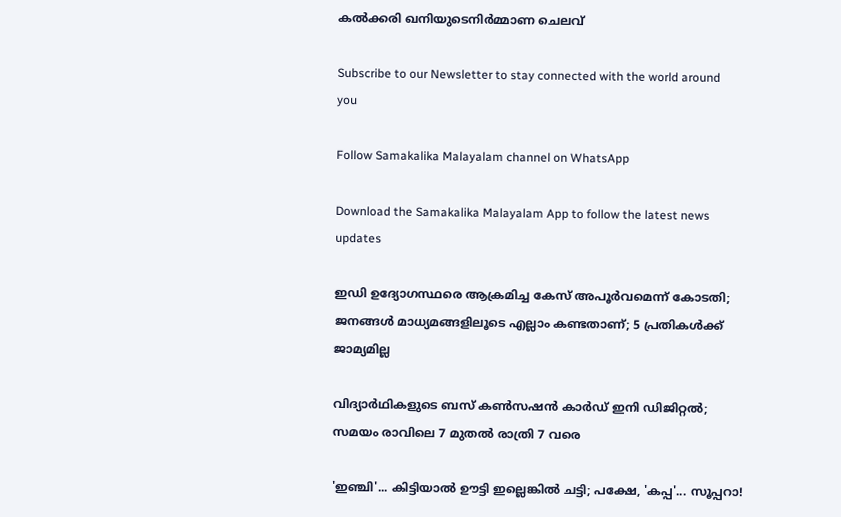കല്‍ക്കരി ഖനിയുടെനിര്‍മ്മാണ ചെലവ്

Subscribe to our Newsletter to stay connected with the world around you

Follow Samakalika Malayalam channel on WhatsApp

Download the Samakalika Malayalam App to follow the latest news updates

ഇഡി ഉദ്യോഗസ്ഥരെ ആക്രമിച്ച കേസ് അപൂർവമെന്ന് കോടതി; ജനങ്ങൾ മാധ്യമങ്ങളിലൂടെ എല്ലാം കണ്ടതാണ്; 5 പ്രതികൾക്ക് ജാമ്യമില്ല

വിദ്യാര്‍ഥികളുടെ ബസ് കണ്‍സഷന്‍ കാര്‍ഡ് ഇനി ഡിജിറ്റല്‍; സമയം രാവിലെ 7 മുതല്‍ രാത്രി 7 വരെ

'ഇഞ്ചി'... കിട്ടിയാൽ ഊട്ടി ഇല്ലെങ്കിൽ ചട്ടി; പക്ഷേ, 'കപ്പ'... സൂപ്പറാ!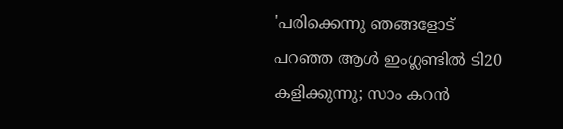'പരിക്കെന്നു ഞങ്ങളോട് പറഞ്ഞ ആൾ ഇംഗ്ലണ്ടിൽ ടി20 കളിക്കുന്നു; സാം കറൻ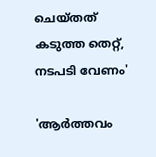ചെയ്തത് കടുത്ത തെറ്റ്, നടപടി വേണം'

'ആര്‍ത്തവം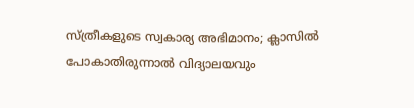സ്ത്രീകളുടെ സ്വകാര്യ അഭിമാനം; ക്ലാസില്‍ പോകാതിരുന്നാല്‍ വിദ്യാലയവും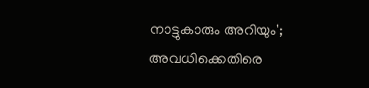നാട്ടുകാരും അറിയും'; അവധിക്കെതിരെ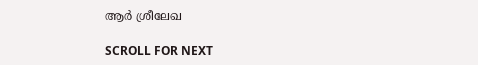ആര്‍ ശ്രീലേഖ

SCROLL FOR NEXT